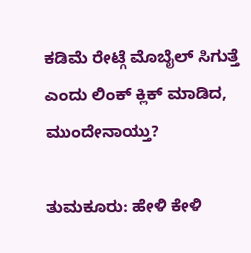ಕಡಿಮೆ ರೇಟ್ಗೆ ಮೊಬೈಲ್ ಸಿಗುತ್ತೆ ಎಂದು ಲಿಂಕ್ ಕ್ಲಿಕ್ ಮಾಡಿದ, ಮುಂದೇನಾಯ್ತು?

ತುಮಕೂರು: ಹೇಳಿ ಕೇಳಿ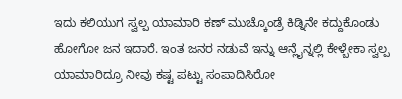ಇದು ಕಲಿಯುಗ ಸ್ವಲ್ಪ ಯಾಮಾರಿ ಕಣ್ ಮುಚ್ಕೊಂಡ್ರೆ ಕಿಡ್ನಿನೇ ಕದ್ದುಕೊಂಡು ಹೋಗೋ ಜನ ಇದಾರೆ. ಇಂತ ಜನರ ನಡುವೆ ಇನ್ನು ಆನ್ಲೈನ್ನಲ್ಲಿ ಕೇಳ್ಬೇಕಾ ಸ್ವಲ್ಪ ಯಾಮಾರಿದ್ರೂ ನೀವು ಕಷ್ಟ ಪಟ್ಟು ಸಂಪಾದಿಸಿರೋ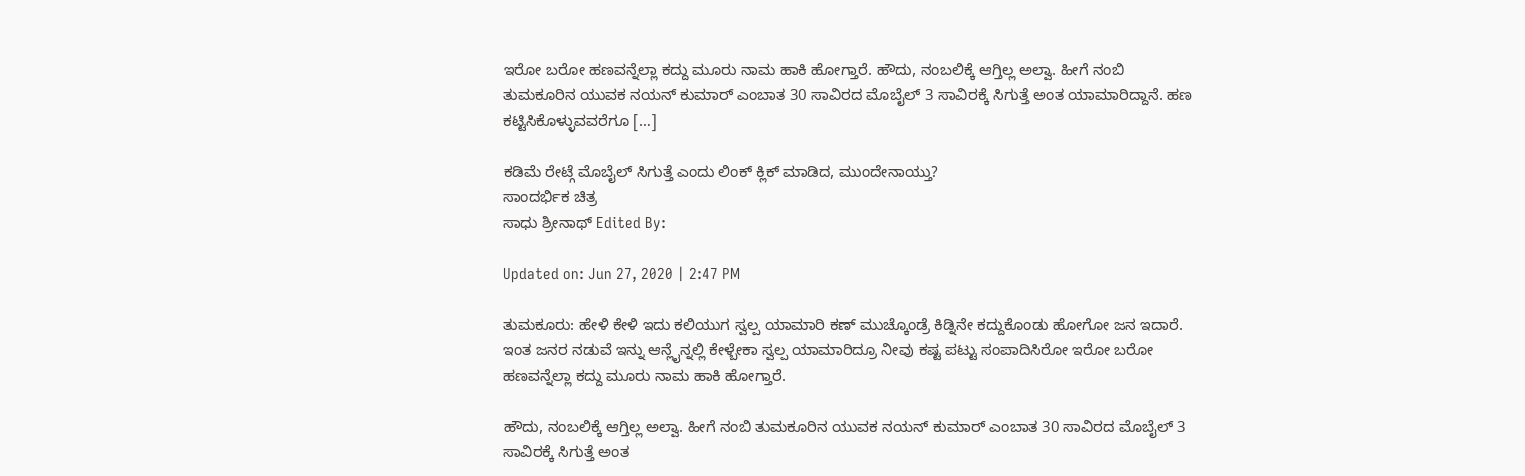ಇರೋ ಬರೋ ಹಣವನ್ನೆಲ್ಲಾ ಕದ್ದು ಮೂರು ನಾಮ ಹಾಕಿ ಹೋಗ್ತಾರೆ. ಹೌದು, ನಂಬಲಿಕ್ಕೆ ಆಗ್ತಿಲ್ಲ ಅಲ್ವಾ. ಹೀಗೆ ನಂಬಿ ತುಮಕೂರಿನ ಯುವಕ ನಯನ್ ಕುಮಾರ್ ಎಂಬಾತ 30 ಸಾವಿರದ ಮೊಬೈಲ್ 3 ಸಾವಿರಕ್ಕೆ ಸಿಗುತ್ತೆ ಅಂತ ಯಾಮಾರಿದ್ದಾನೆ. ಹಣ ಕಟ್ಟಿಸಿಕೊಳ್ಳುವವರೆಗೂ […]

ಕಡಿಮೆ ರೇಟ್ಗೆ ಮೊಬೈಲ್ ಸಿಗುತ್ತೆ ಎಂದು ಲಿಂಕ್ ಕ್ಲಿಕ್ ಮಾಡಿದ, ಮುಂದೇನಾಯ್ತು?
ಸಾಂದರ್ಭಿಕ ಚಿತ್ರ
ಸಾಧು ಶ್ರೀನಾಥ್ Edited By:

Updated on: Jun 27, 2020 | 2:47 PM

ತುಮಕೂರು: ಹೇಳಿ ಕೇಳಿ ಇದು ಕಲಿಯುಗ ಸ್ವಲ್ಪ ಯಾಮಾರಿ ಕಣ್ ಮುಚ್ಕೊಂಡ್ರೆ ಕಿಡ್ನಿನೇ ಕದ್ದುಕೊಂಡು ಹೋಗೋ ಜನ ಇದಾರೆ. ಇಂತ ಜನರ ನಡುವೆ ಇನ್ನು ಆನ್ಲೈನ್ನಲ್ಲಿ ಕೇಳ್ಬೇಕಾ ಸ್ವಲ್ಪ ಯಾಮಾರಿದ್ರೂ ನೀವು ಕಷ್ಟ ಪಟ್ಟು ಸಂಪಾದಿಸಿರೋ ಇರೋ ಬರೋ ಹಣವನ್ನೆಲ್ಲಾ ಕದ್ದು ಮೂರು ನಾಮ ಹಾಕಿ ಹೋಗ್ತಾರೆ.

ಹೌದು, ನಂಬಲಿಕ್ಕೆ ಆಗ್ತಿಲ್ಲ ಅಲ್ವಾ. ಹೀಗೆ ನಂಬಿ ತುಮಕೂರಿನ ಯುವಕ ನಯನ್ ಕುಮಾರ್ ಎಂಬಾತ 30 ಸಾವಿರದ ಮೊಬೈಲ್ 3 ಸಾವಿರಕ್ಕೆ ಸಿಗುತ್ತೆ ಅಂತ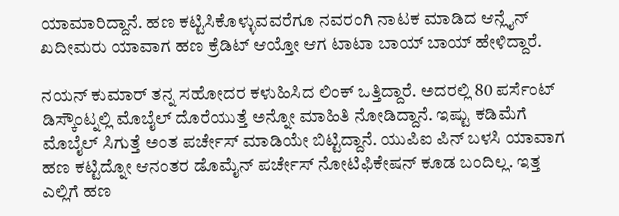ಯಾಮಾರಿದ್ದಾನೆ. ಹಣ ಕಟ್ಟಿಸಿಕೊಳ್ಳುವವರೆಗೂ ನವರಂಗಿ ನಾಟಕ ಮಾಡಿದ ಆನ್ಲೈನ್ ಖದೀಮರು ಯಾವಾಗ ಹಣ ಕ್ರೆಡಿಟ್ ಆಯ್ತೋ ಆಗ ಟಾಟಾ ಬಾಯ್ ಬಾಯ್ ಹೇಳಿದ್ದಾರೆ.

ನಯನ್ ಕುಮಾರ್ ತನ್ನ ಸಹೋದರ ಕಳುಹಿಸಿದ ಲಿಂಕ್ ಒತ್ತಿದ್ದಾರೆ. ಅದರಲ್ಲಿ 80 ಪರ್ಸೆಂಟ್ ಡಿಸ್ಕೌಂಟ್ನಲ್ಲಿ ಮೊಬೈಲ್ ದೊರೆಯುತ್ತೆ ಅನ್ನೋ ಮಾಹಿತಿ ನೋಡಿದ್ದಾನೆ. ಇಷ್ಟು ಕಡಿಮೆಗೆ ಮೊಬೈಲ್ ಸಿಗುತ್ತೆ ಅಂತ ಪರ್ಚೇಸ್ ಮಾಡಿಯೇ ಬಿಟ್ಟಿದ್ದಾನೆ. ಯುಪಿಐ ಪಿನ್ ಬಳಸಿ ಯಾವಾಗ ಹಣ ಕಟ್ಟಿದ್ನೋ ಆನಂತರ ಡೊಮೈನ್ ಪರ್ಚೇಸ್ ನೋಟಿಫಿಕೇಷನ್ ಕೂಡ ಬಂದಿಲ್ಲ. ಇತ್ತ ಎಲ್ಲಿಗೆ ಹಣ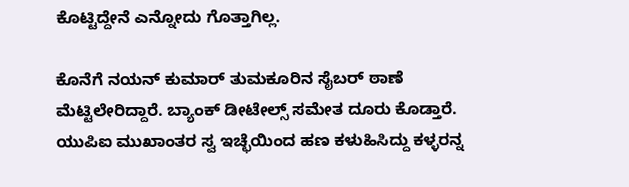ಕೊಟ್ಟಿದ್ದೇನೆ ಎನ್ನೋದು ಗೊತ್ತಾಗಿಲ್ಲ.

ಕೊನೆಗೆ ನಯನ್ ಕುಮಾರ್ ತುಮಕೂರಿನ ಸೈಬರ್ ಠಾಣೆ ಮೆಟ್ಟಿಲೇರಿದ್ದಾರೆ. ಬ್ಯಾಂಕ್ ಡೀಟೇಲ್ಸ್ ಸಮೇತ ದೂರು ಕೊಡ್ತಾರೆ. ಯುಪಿಐ ಮುಖಾಂತರ ಸ್ವ ಇಚ್ಛೆಯಿಂದ ಹಣ ಕಳುಹಿಸಿದ್ದು ಕಳ್ಳರನ್ನ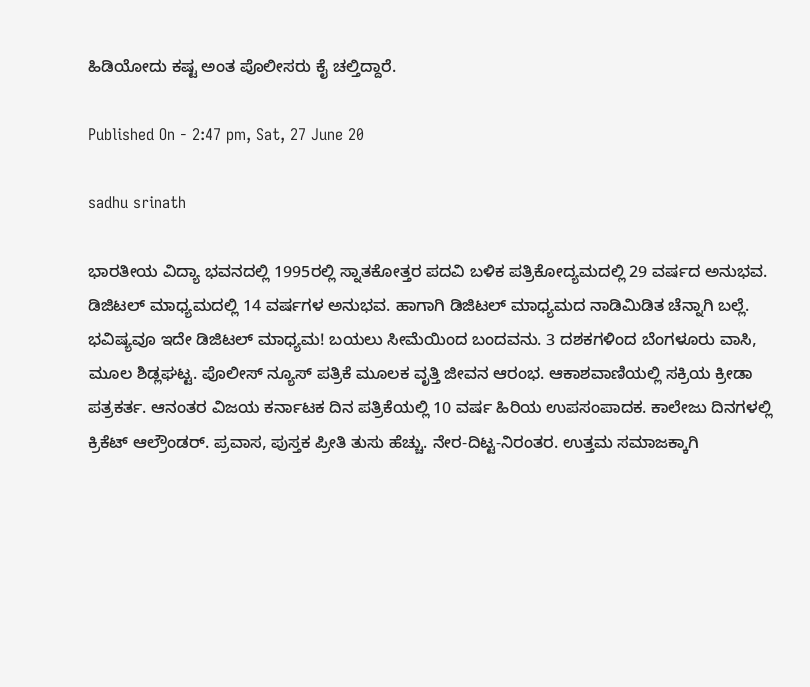ಹಿಡಿಯೋದು ಕಷ್ಟ ಅಂತ ಪೊಲೀಸರು ಕೈ ಚಲ್ತಿದ್ದಾರೆ.

Published On - 2:47 pm, Sat, 27 June 20

sadhu srinath

ಭಾರತೀಯ ವಿದ್ಯಾ ಭವನದಲ್ಲಿ 1995ರಲ್ಲಿ ಸ್ನಾತಕೋತ್ತರ ಪದವಿ ಬಳಿಕ ಪತ್ರಿಕೋದ್ಯಮದಲ್ಲಿ 29 ವರ್ಷದ ಅನುಭವ. ಡಿಜಿಟಲ್ ಮಾಧ್ಯಮದಲ್ಲಿ 14 ವರ್ಷಗಳ ಅನುಭವ. ಹಾಗಾಗಿ ಡಿಜಿಟಲ್ ಮಾಧ್ಯಮದ ನಾಡಿಮಿಡಿತ ಚೆನ್ನಾಗಿ ಬಲ್ಲೆ. ಭವಿಷ್ಯವೂ ಇದೇ ಡಿಜಿಟಲ್ ಮಾಧ್ಯಮ! ಬಯಲು ಸೀಮೆಯಿಂದ ಬಂದವನು. 3 ದಶಕಗಳಿಂದ ಬೆಂಗಳೂರು ವಾಸಿ, ಮೂಲ ಶಿಡ್ಲಘಟ್ಟ. ಪೊಲೀಸ್ ನ್ಯೂಸ್ ಪತ್ರಿಕೆ ಮೂಲಕ ವೃತ್ತಿ ಜೀವನ ಆರಂಭ. ಆಕಾಶವಾಣಿಯಲ್ಲಿ ಸಕ್ರಿಯ ಕ್ರೀಡಾ ಪತ್ರಕರ್ತ. ಆನಂತರ ವಿಜಯ ಕರ್ನಾಟಕ ದಿನ ಪತ್ರಿಕೆಯಲ್ಲಿ 10 ವರ್ಷ ಹಿರಿಯ ಉಪಸಂಪಾದಕ. ಕಾಲೇಜು ದಿನಗಳಲ್ಲಿ ಕ್ರಿಕೆಟ್ ಆಲ್ರೌಂಡರ್. ಪ್ರವಾಸ, ಪುಸ್ತಕ ಪ್ರೀತಿ ತುಸು ಹೆಚ್ಚು. ನೇರ-ದಿಟ್ಟ-ನಿರಂತರ. ಉತ್ತಮ ಸಮಾಜಕ್ಕಾಗಿ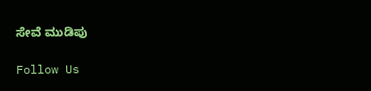ಸೇವೆ ಮುಡಿಪು

Follow Us